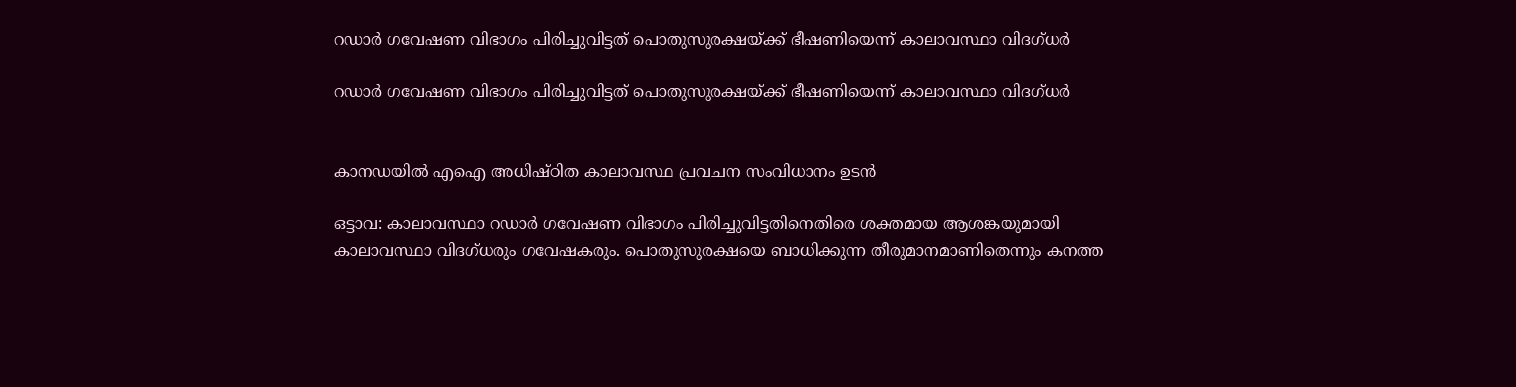റഡാര്‍ ഗവേഷണ വിഭാഗം പിരിച്ചുവിട്ടത് പൊതുസുരക്ഷയ്ക്ക് ഭീഷണിയെന്ന് കാലാവസ്ഥാ വിദഗ്ധര്‍

റഡാര്‍ ഗവേഷണ വിഭാഗം പിരിച്ചുവിട്ടത് പൊതുസുരക്ഷയ്ക്ക് ഭീഷണിയെന്ന് കാലാവസ്ഥാ വിദഗ്ധര്‍


കാനഡയില്‍ എഐ അധിഷ്ഠിത കാലാവസ്ഥ പ്രവചന സംവിധാനം ഉടന്‍

ഒട്ടാവ: കാലാവസ്ഥാ റഡാര്‍ ഗവേഷണ വിഭാഗം പിരിച്ചുവിട്ടതിനെതിരെ ശക്തമായ ആശങ്കയുമായി കാലാവസ്ഥാ വിദഗ്ധരും ഗവേഷകരും. പൊതുസുരക്ഷയെ ബാധിക്കുന്ന തീരുമാനമാണിതെന്നും കനത്ത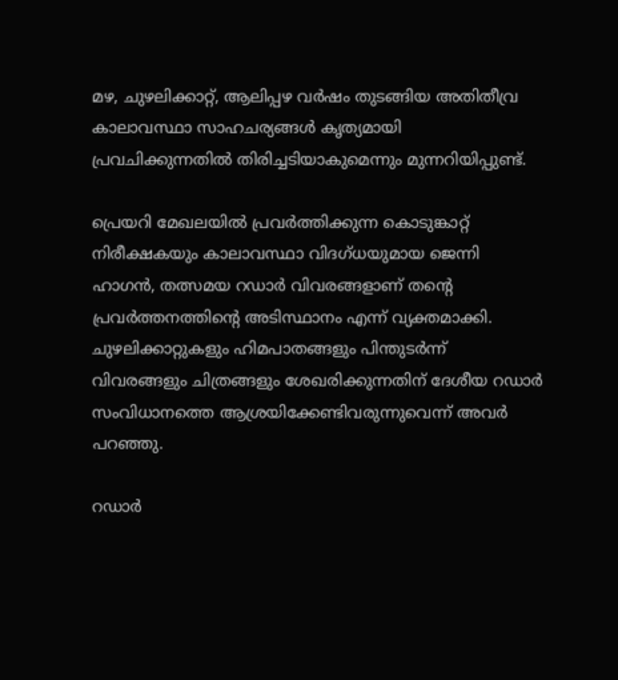മഴ, ചുഴലിക്കാറ്റ്, ആലിപ്പഴ വര്‍ഷം തുടങ്ങിയ അതിതീവ്ര കാലാവസ്ഥാ സാഹചര്യങ്ങള്‍ കൃത്യമായി പ്രവചിക്കുന്നതില്‍ തിരിച്ചടിയാകുമെന്നും മുന്നറിയിപ്പുണ്ട്.

പ്രെയറി മേഖലയില്‍ പ്രവര്‍ത്തിക്കുന്ന കൊടുങ്കാറ്റ് നിരീക്ഷകയും കാലാവസ്ഥാ വിദഗ്ധയുമായ ജെന്നി ഹാഗന്‍, തത്സമയ റഡാര്‍ വിവരങ്ങളാണ് തന്റെ പ്രവര്‍ത്തനത്തിന്റെ അടിസ്ഥാനം എന്ന് വ്യക്തമാക്കി. ചുഴലിക്കാറ്റുകളും ഹിമപാതങ്ങളും പിന്തുടര്‍ന്ന് വിവരങ്ങളും ചിത്രങ്ങളും ശേഖരിക്കുന്നതിന് ദേശീയ റഡാര്‍ സംവിധാനത്തെ ആശ്രയിക്കേണ്ടിവരുന്നുവെന്ന് അവര്‍ പറഞ്ഞു.

റഡാര്‍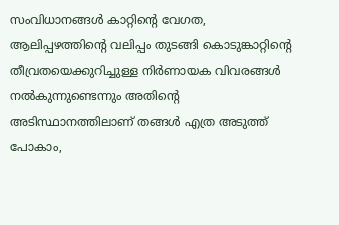സംവിധാനങ്ങള്‍ കാറ്റിന്റെ വേഗത, ആലിപ്പഴത്തിന്റെ വലിപ്പം തുടങ്ങി കൊടുങ്കാറ്റിന്റെ തീവ്രതയെക്കുറിച്ചുള്ള നിര്‍ണായക വിവരങ്ങള്‍ നല്‍കുന്നുണ്ടെന്നും അതിന്റെ അടിസ്ഥാനത്തിലാണ് തങ്ങള്‍ എത്ര അടുത്ത് പോകാം,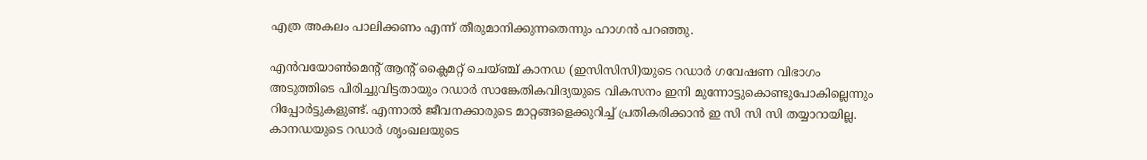എത്ര അകലം പാലിക്കണം എന്ന് തീരുമാനിക്കുന്നതെന്നും ഹാഗന്‍ പറഞ്ഞു.

എന്‍വയോണ്‍മെന്റ് ആന്റ് ക്ലൈമറ്റ് ചെയ്ഞ്ച് കാനഡ (ഇസിസിസി)യുടെ റഡാര്‍ ഗവേഷണ വിഭാഗം അടുത്തിടെ പിരിച്ചുവിട്ടതായും റഡാര്‍ സാങ്കേതികവിദ്യയുടെ വികസനം ഇനി മുന്നോട്ടുകൊണ്ടുപോകില്ലെന്നും റിപ്പോര്‍ട്ടുകളുണ്ട്. എന്നാല്‍ ജീവനക്കാരുടെ മാറ്റങ്ങളെക്കുറിച്ച് പ്രതികരിക്കാന്‍ ഇ സി സി സി തയ്യാറായില്ല. കാനഡയുടെ റഡാര്‍ ശൃംഖലയുടെ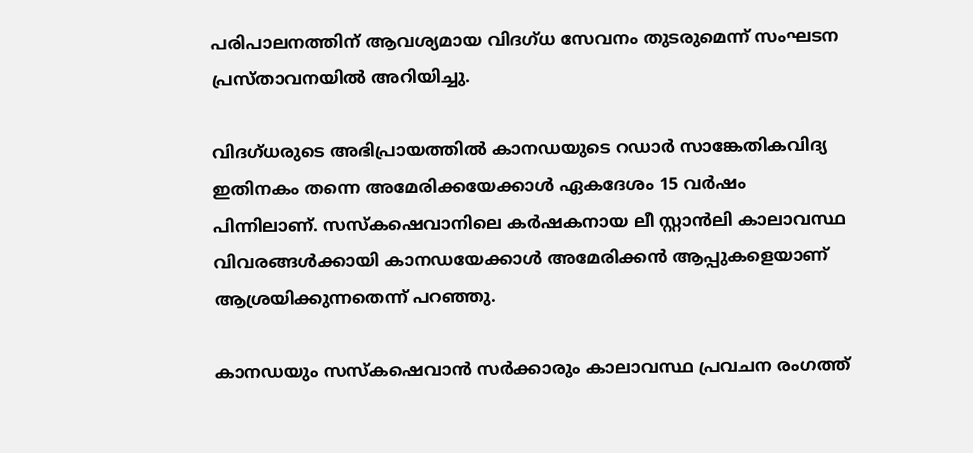പരിപാലനത്തിന് ആവശ്യമായ വിദഗ്ധ സേവനം തുടരുമെന്ന് സംഘടന പ്രസ്താവനയില്‍ അറിയിച്ചു.

വിദഗ്ധരുടെ അഭിപ്രായത്തില്‍ കാനഡയുടെ റഡാര്‍ സാങ്കേതികവിദ്യ ഇതിനകം തന്നെ അമേരിക്കയേക്കാള്‍ ഏകദേശം 15 വര്‍ഷം പിന്നിലാണ്. സസ്‌കഷെവാനിലെ കര്‍ഷകനായ ലീ സ്റ്റാന്‍ലി കാലാവസ്ഥ വിവരങ്ങള്‍ക്കായി കാനഡയേക്കാള്‍ അമേരിക്കന്‍ ആപ്പുകളെയാണ് ആശ്രയിക്കുന്നതെന്ന് പറഞ്ഞു.

കാനഡയും സസ്‌കഷെവാന്‍ സര്‍ക്കാരും കാലാവസ്ഥ പ്രവചന രംഗത്ത്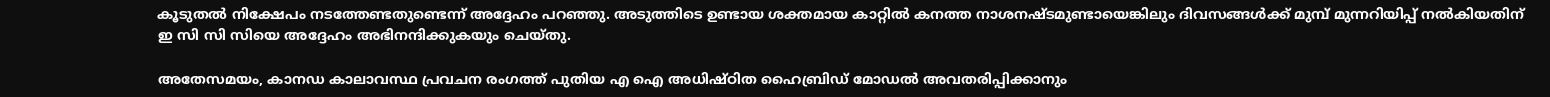കൂടുതല്‍ നിക്ഷേപം നടത്തേണ്ടതുണ്ടെന്ന് അദ്ദേഹം പറഞ്ഞു. അടുത്തിടെ ഉണ്ടായ ശക്തമായ കാറ്റില്‍ കനത്ത നാശനഷ്ടമുണ്ടായെങ്കിലും ദിവസങ്ങള്‍ക്ക് മുമ്പ് മുന്നറിയിപ്പ് നല്‍കിയതിന് ഇ സി സി സിയെ അദ്ദേഹം അഭിനന്ദിക്കുകയും ചെയ്തു.

അതേസമയം, കാനഡ കാലാവസ്ഥ പ്രവചന രംഗത്ത് പുതിയ എ ഐ അധിഷ്ഠിത ഹൈബ്രിഡ് മോഡല്‍ അവതരിപ്പിക്കാനും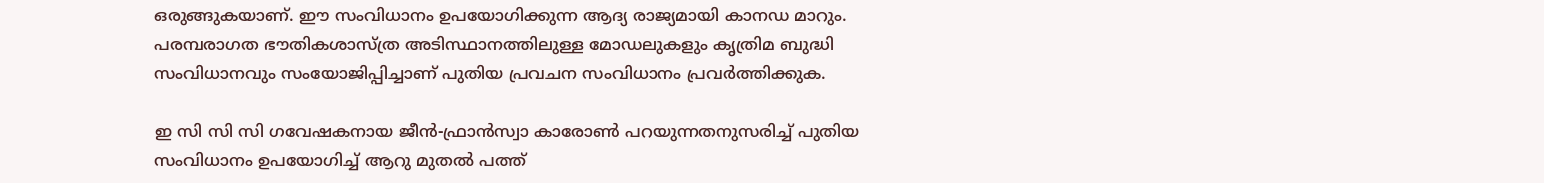ഒരുങ്ങുകയാണ്. ഈ സംവിധാനം ഉപയോഗിക്കുന്ന ആദ്യ രാജ്യമായി കാനഡ മാറും. പരമ്പരാഗത ഭൗതികശാസ്ത്ര അടിസ്ഥാനത്തിലുള്ള മോഡലുകളും കൃത്രിമ ബുദ്ധി സംവിധാനവും സംയോജിപ്പിച്ചാണ് പുതിയ പ്രവചന സംവിധാനം പ്രവര്‍ത്തിക്കുക.

ഇ സി സി സി ഗവേഷകനായ ജീന്‍-ഫ്രാന്‍സ്വാ കാരോണ്‍ പറയുന്നതനുസരിച്ച് പുതിയ സംവിധാനം ഉപയോഗിച്ച് ആറു മുതല്‍ പത്ത്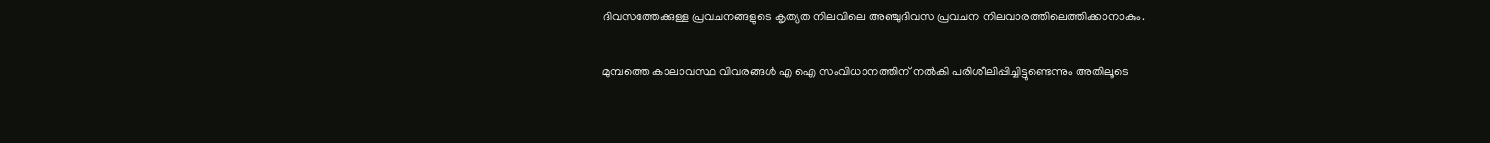ദിവസത്തേക്കുള്ള പ്രവചനങ്ങളുടെ കൃത്യത നിലവിലെ അഞ്ചുദിവസ പ്രവചന നിലവാരത്തിലെത്തിക്കാനാകും.

മുമ്പത്തെ കാലാവസ്ഥ വിവരങ്ങള്‍ എ ഐ സംവിധാനത്തിന് നല്‍കി പരിശീലിപ്പിച്ചിട്ടുണ്ടെന്നും അതിലൂടെ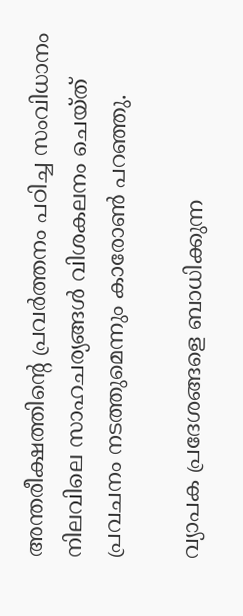അന്തരീക്ഷത്തിന്റെ പ്രവര്‍ത്തനം പഠിച്ച സംവിധാനം നിലവിലെ സാഹചര്യങ്ങള്‍ വിശകലനം ചെയ്ത് പ്രവചനം നടത്തുമെന്നും കാരോണ്‍ പറഞ്ഞു.

വ്യാപക പ്രദേശങ്ങളെ ബാധിക്കുന്ന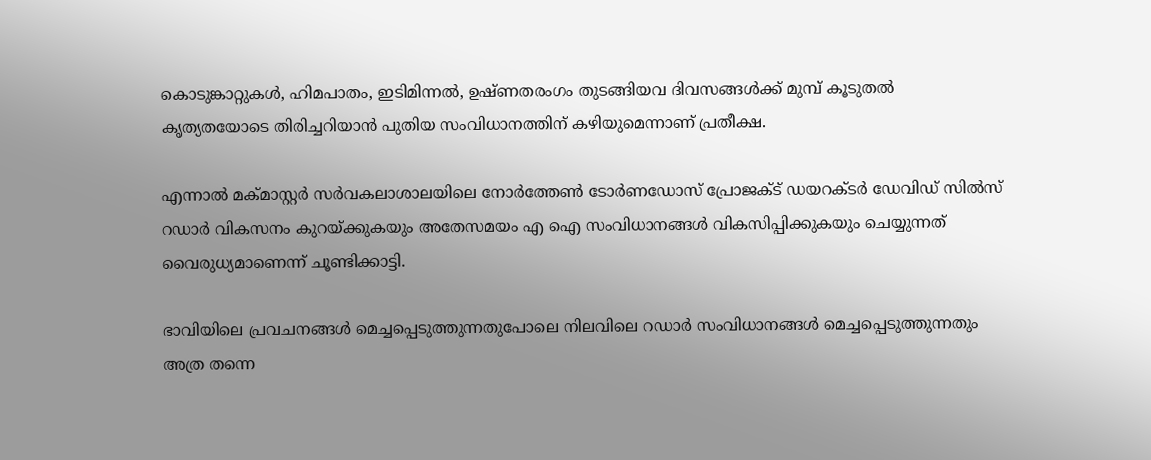കൊടുങ്കാറ്റുകള്‍, ഹിമപാതം, ഇടിമിന്നല്‍, ഉഷ്ണതരംഗം തുടങ്ങിയവ ദിവസങ്ങള്‍ക്ക് മുമ്പ് കൂടുതല്‍ കൃത്യതയോടെ തിരിച്ചറിയാന്‍ പുതിയ സംവിധാനത്തിന് കഴിയുമെന്നാണ് പ്രതീക്ഷ.

എന്നാല്‍ മക്മാസ്റ്റര്‍ സര്‍വകലാശാലയിലെ നോര്‍ത്തേണ്‍ ടോര്‍ണഡോസ് പ്രോജക്ട് ഡയറക്ടര്‍ ഡേവിഡ് സില്‍സ് റഡാര്‍ വികസനം കുറയ്ക്കുകയും അതേസമയം എ ഐ സംവിധാനങ്ങള്‍ വികസിപ്പിക്കുകയും ചെയ്യുന്നത് വൈരുധ്യമാണെന്ന് ചൂണ്ടിക്കാട്ടി.

ഭാവിയിലെ പ്രവചനങ്ങള്‍ മെച്ചപ്പെടുത്തുന്നതുപോലെ നിലവിലെ റഡാര്‍ സംവിധാനങ്ങള്‍ മെച്ചപ്പെടുത്തുന്നതും അത്ര തന്നെ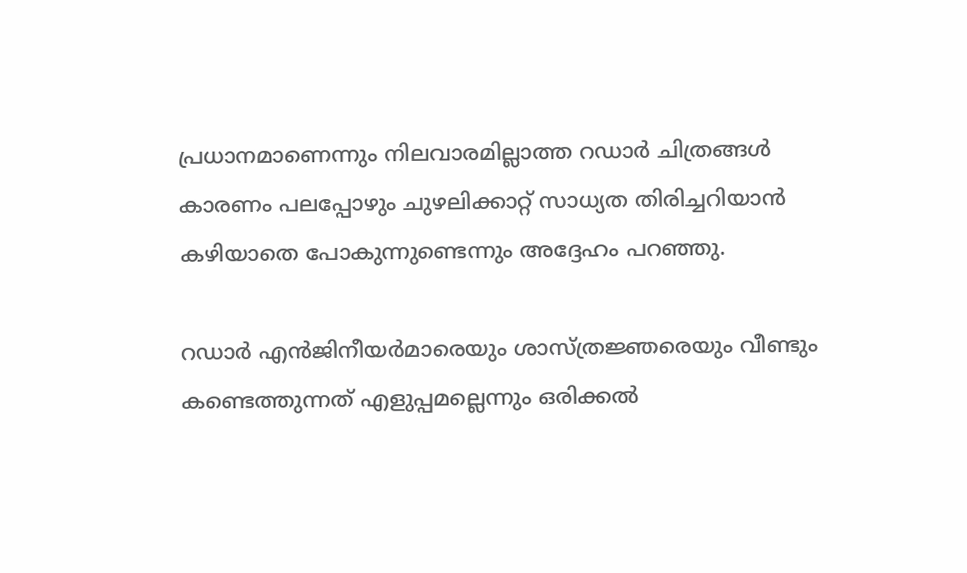പ്രധാനമാണെന്നും നിലവാരമില്ലാത്ത റഡാര്‍ ചിത്രങ്ങള്‍ കാരണം പലപ്പോഴും ചുഴലിക്കാറ്റ് സാധ്യത തിരിച്ചറിയാന്‍ കഴിയാതെ പോകുന്നുണ്ടെന്നും അദ്ദേഹം പറഞ്ഞു.

റഡാര്‍ എന്‍ജിനീയര്‍മാരെയും ശാസ്ത്രജ്ഞരെയും വീണ്ടും കണ്ടെത്തുന്നത് എളുപ്പമല്ലെന്നും ഒരിക്കല്‍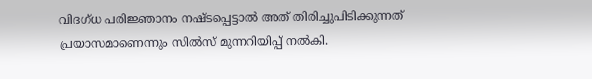വിദഗ്ധ പരിജ്ഞാനം നഷ്ടപ്പെട്ടാല്‍ അത് തിരിച്ചുപിടിക്കുന്നത് പ്രയാസമാണെന്നും സില്‍സ് മുന്നറിയിപ്പ് നല്‍കി.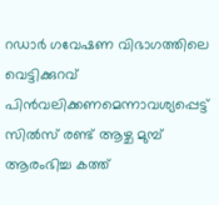റഡാര്‍ ഗവേഷണ വിഭാഗത്തിലെ വെട്ടിക്കുറവ് പിന്‍വലിക്കണമെന്നാവശ്യപ്പെട്ട് സില്‍സ് രണ്ട് ആഴ്ച മുമ്പ് ആരംഭിച്ച കത്ത്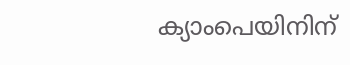ക്യാംപെയിനിന്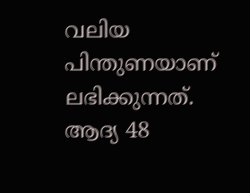വലിയ പിന്തുണയാണ് ലഭിക്കുന്നത്. ആദ്യ 48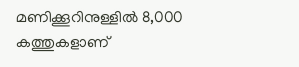മണിക്കൂറിനുള്ളില്‍ 8,000 കത്തുകളാണ്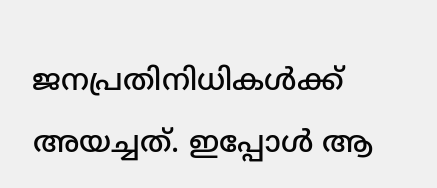ജനപ്രതിനിധികള്‍ക്ക് അയച്ചത്. ഇപ്പോള്‍ ആ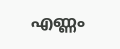എണ്ണം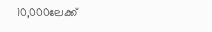10,000ലേക്ക്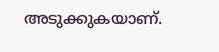അടുക്കുകയാണ്.